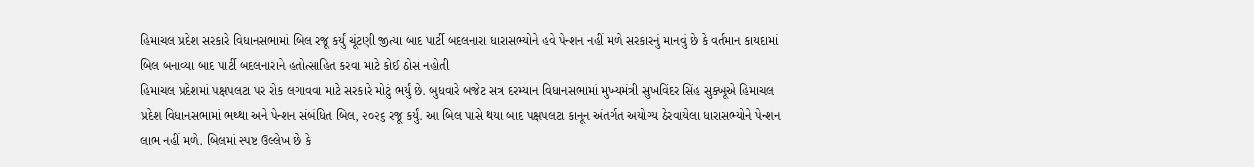હિમાચલ પ્રદેશ સરકારે વિધાનસભામાં બિલ રજૂ કર્યું ચૂંટણી જીત્યા બાદ પાર્ટી બદલનારા ધારાસભ્યોને હવે પેન્શન નહીં મળે સરકારનું માનવું છે કે વર્તમાન કાયદામાં બિલ બનાવ્યા બાદ પાર્ટી બદલનારાને હતોત્સાહિત કરવા માટે કોઈ ઠોસ નહોતી
હિમાચલ પ્રદેશમાં પક્ષપલટા પર રોક લગાવવા માટે સરકારે મોટું ભર્યું છે. બુધવારે બજેટ સત્ર દરમ્યાન વિધાનસભામાં મુખ્યમંત્રી સુખવિંદર સિંહ સુક્ખૂએ હિમાચલ પ્રદેશ વિધાનસભામાં ભથ્થા અને પેન્શન સંબંધિત બિલ, ૨૦૨૬ રજૂ કર્યું. આ બિલ પાસે થયા બાદ પક્ષપલટા કાનૂન અંતર્ગત અયોગ્ય ઠેરવાયેલા ધારાસભ્યોને પેન્શન લાભ નહીં મળે. બિલમાં સ્પષ્ટ ઉલ્લેખ છે કે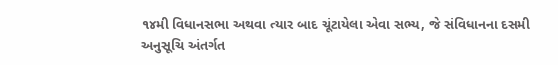૧૪મી વિધાનસભા અથવા ત્યાર બાદ ચૂંટાયેલા એવા સભ્ય, જે સંવિધાનના દસમી અનુસૂચિ અંતર્ગત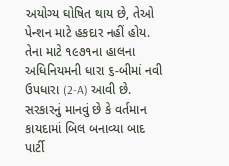અયોગ્ય ઘોષિત થાય છે, તેઓ પેન્શન માટે હકદાર નહીં હોય. તેના માટે ૧૯૭૧ના હાલના અધિનિયમની ધારા ૬-બીમાં નવી ઉપધારા (2-A) આવી છે. સરકારનું માનવું છે કે વર્તમાન કાયદામાં બિલ બનાવ્યા બાદ પાર્ટી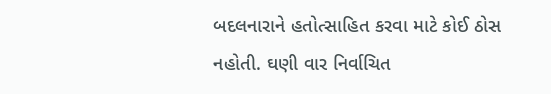બદલનારાને હતોત્સાહિત કરવા માટે કોઈ ઠોસ નહોતી. ઘણી વાર નિર્વાચિત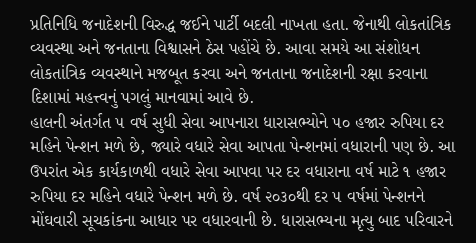પ્રતિનિધિ જનાદેશની વિરુદ્ધ જઈને પાર્ટી બદલી નાખતા હતા. જેનાથી લોકતાંત્રિક વ્યવસ્થા અને જનતાના વિશ્વાસને ઠેસ પહોંચે છે. આવા સમયે આ સંશોધન લોકતાંત્રિક વ્યવસ્થાને મજબૂત કરવા અને જનતાના જનાદેશની રક્ષા કરવાના દિશામાં મહત્ત્વનું પગલું માનવામાં આવે છે.
હાલની અંતર્ગત ૫ વર્ષ સુધી સેવા આપનારા ધારાસભ્યોને ૫૦ હજાર રુપિયા દર મહિને પેન્શન મળે છે, જ્યારે વધારે સેવા આપતા પેન્શનમાં વધારાની પણ છે. આ ઉપરાંત એક કાર્યકાળથી વધારે સેવા આપવા પર દર વધારાના વર્ષ માટે ૧ હજાર રુપિયા દર મહિને વધારે પેન્શન મળે છે. વર્ષ ૨૦૩૦થી દર ૫ વર્ષમાં પેન્શનને મોંઘવારી સૂચકાંકના આધાર પર વધારવાની છે. ધારાસભ્યના મૃત્યુ બાદ પરિવારને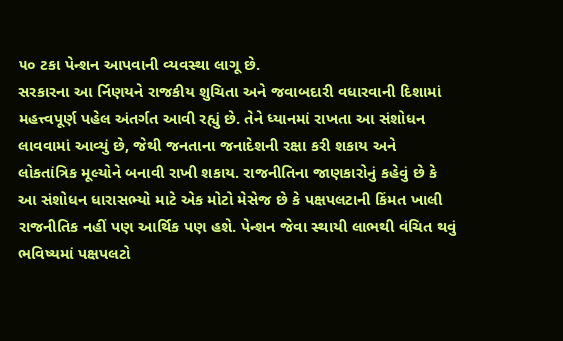૫૦ ટકા પેન્શન આપવાની વ્યવસ્થા લાગૂ છે.
સરકારના આ ર્નિણયને રાજકીય શુચિતા અને જવાબદારી વધારવાની દિશામાં મહત્ત્વપૂર્ણ પહેલ અંતર્ગત આવી રહ્યું છે. તેને ધ્યાનમાં રાખતા આ સંશોધન લાવવામાં આવ્યું છે, જેથી જનતાના જનાદેશની રક્ષા કરી શકાય અને લોકતાંત્રિક મૂલ્યોને બનાવી રાખી શકાય. રાજનીતિના જાણકારોનું કહેવું છે કે આ સંશોધન ધારાસભ્યો માટે એક મોટો મેસેજ છે કે પક્ષપલટાની કિંમત ખાલી રાજનીતિક નહીં પણ આર્થિક પણ હશે. પેન્શન જેવા સ્થાયી લાભથી વંચિત થવું ભવિષ્યમાં પક્ષપલટો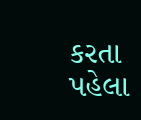કરતા પહેલા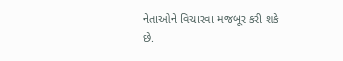નેતાઓને વિચારવા મજબૂર કરી શકે છે.